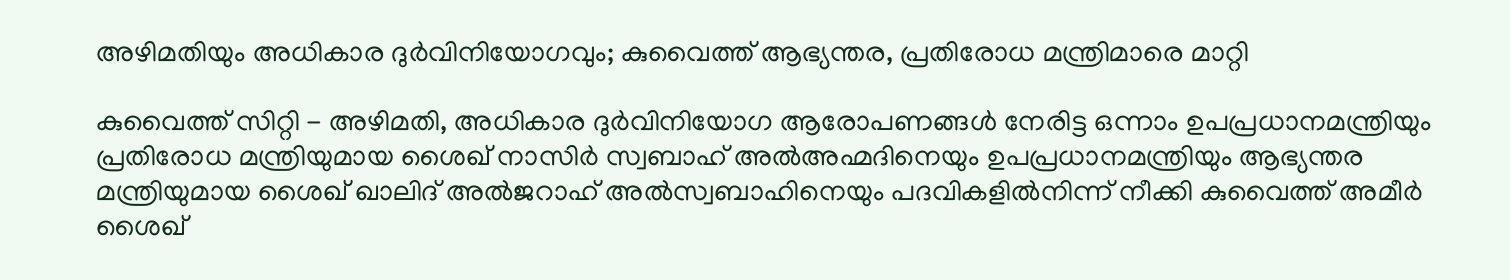അഴിമതിയും അധികാര ദുര്‍വിനിയോഗവും; കുവൈത്ത് ആഭ്യന്തര, പ്രതിരോധ മന്ത്രിമാരെ മാറ്റി

കുവൈത്ത് സിറ്റി - അഴിമതി, അധികാര ദുർവിനിയോഗ ആരോപണങ്ങൾ നേരിട്ട ഒന്നാം ഉപപ്രധാനമന്ത്രിയും പ്രതിരോധ മന്ത്രിയുമായ ശൈഖ് നാസിർ സ്വബാഹ് അൽഅഹ്മദിനെയും ഉപപ്രധാനമന്ത്രിയും ആഭ്യന്തര മന്ത്രിയുമായ ശൈഖ് ഖാലിദ് അൽജറാഹ് അൽസ്വബാഹിനെയും പദവികളിൽനിന്ന് നീക്കി കുവൈത്ത് അമീർ ശൈഖ്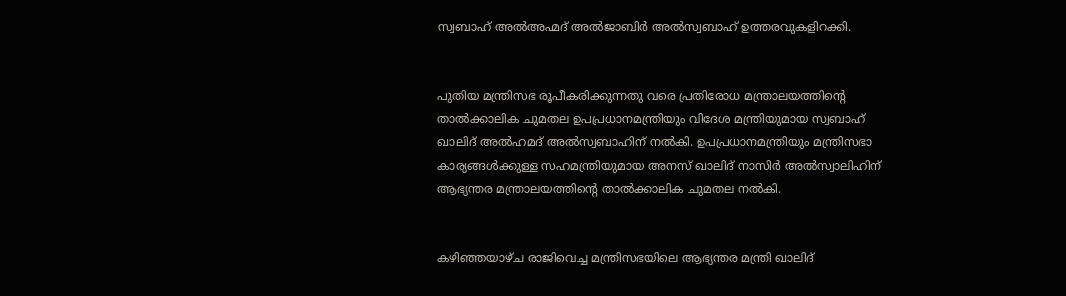സ്വബാഹ് അൽഅഹ്മദ് അൽജാബിർ അൽസ്വബാഹ് ഉത്തരവുകളിറക്കി.


പുതിയ മന്ത്രിസഭ രൂപീകരിക്കുന്നതു വരെ പ്രതിരോധ മന്ത്രാലയത്തിന്റെ താൽക്കാലിക ചുമതല ഉപപ്രധാനമന്ത്രിയും വിദേശ മന്ത്രിയുമായ സ്വബാഹ് ഖാലിദ് അൽഹമദ് അൽസ്വബാഹിന് നൽകി. ഉപപ്രധാനമന്ത്രിയും മന്ത്രിസഭാ കാര്യങ്ങൾക്കുള്ള സഹമന്ത്രിയുമായ അനസ് ഖാലിദ് നാസിർ അൽസ്വാലിഹിന് ആഭ്യന്തര മന്ത്രാലയത്തിന്റെ താൽക്കാലിക ചുമതല നൽകി.


കഴിഞ്ഞയാഴ്ച രാജിവെച്ച മന്ത്രിസഭയിലെ ആഭ്യന്തര മന്ത്രി ഖാലിദ്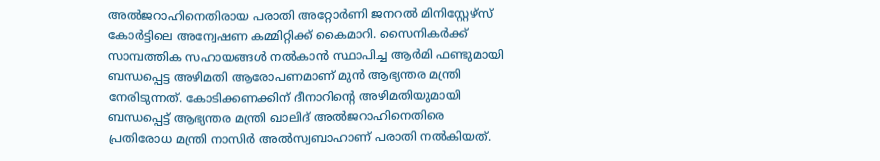അൽജറാഹിനെതിരായ പരാതി അറ്റോർണി ജനറൽ മിനിസ്റ്റേഴ്‌സ് കോർട്ടിലെ അന്വേഷണ കമ്മിറ്റിക്ക് കൈമാറി. സൈനികർക്ക് സാമ്പത്തിക സഹായങ്ങൾ നൽകാൻ സ്ഥാപിച്ച ആർമി ഫണ്ടുമായി ബന്ധപ്പെട്ട അഴിമതി ആരോപണമാണ് മുൻ ആഭ്യന്തര മന്ത്രി നേരിടുന്നത്. കോടിക്കണക്കിന് ദീനാറിന്റെ അഴിമതിയുമായി ബന്ധപ്പെട്ട് ആഭ്യന്തര മന്ത്രി ഖാലിദ് അൽജറാഹിനെതിരെ പ്രതിരോധ മന്ത്രി നാസിർ അൽസ്വബാഹാണ് പരാതി നൽകിയത്.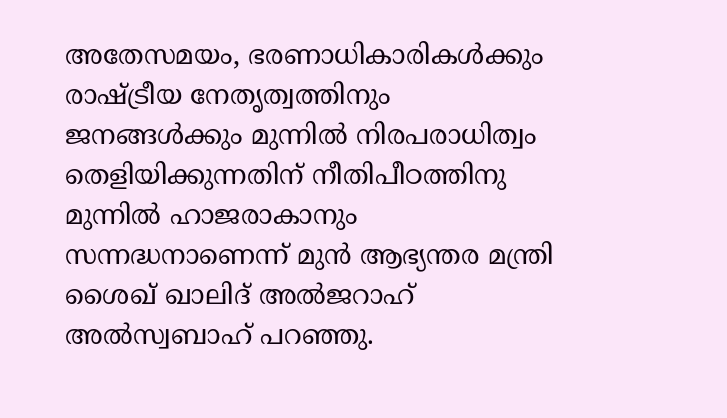അതേസമയം, ഭരണാധികാരികൾക്കും രാഷ്ട്രീയ നേതൃത്വത്തിനും ജനങ്ങൾക്കും മുന്നിൽ നിരപരാധിത്വം തെളിയിക്കുന്നതിന് നീതിപീഠത്തിനു മുന്നിൽ ഹാജരാകാനും സന്നദ്ധനാണെന്ന് മുൻ ആഭ്യന്തര മന്ത്രി ശൈഖ് ഖാലിദ് അൽജറാഹ് അൽസ്വബാഹ് പറഞ്ഞു.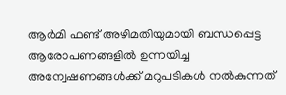ആർമി ഫണ്ട് അഴിമതിയുമായി ബന്ധപ്പെട്ട ആരോപണങ്ങളിൽ ഉന്നയിച്ച അന്വേഷണങ്ങൾക്ക് മറുപടികൾ നൽകുന്നത്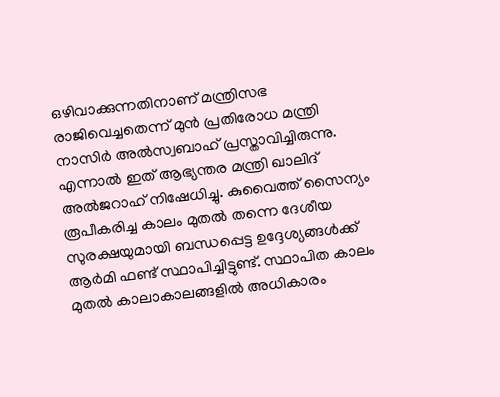ഒഴിവാക്കുന്നതിനാണ് മന്ത്രിസഭ രാജിവെച്ചതെന്ന് മുൻ പ്രതിരോധ മന്ത്രി നാസിർ അൽസ്വബാഹ് പ്രസ്താവിച്ചിരുന്നു. എന്നാൽ ഇത് ആഭ്യന്തര മന്ത്രി ഖാലിദ് അൽജറാഹ് നിഷേധിച്ചു. കുവൈത്ത് സൈന്യം രൂപീകരിച്ച കാലം മുതൽ തന്നെ ദേശീയ സുരക്ഷയുമായി ബന്ധപ്പെട്ട ഉദ്ദേശ്യങ്ങൾക്ക് ആർമി ഫണ്ട് സ്ഥാപിച്ചിട്ടുണ്ട്. സ്ഥാപിത കാലം മുതൽ കാലാകാലങ്ങളിൽ അധികാരം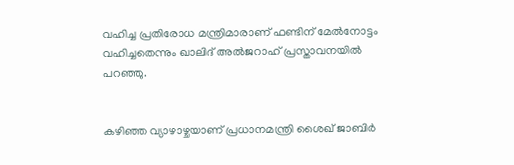വഹിച്ച പ്രതിരോധ മന്ത്രിമാരാണ് ഫണ്ടിന് മേൽനോട്ടം വഹിച്ചതെന്നും ഖാലിദ് അൽജറാഹ് പ്രസ്താവനയിൽ പറഞ്ഞു.


കഴിഞ്ഞ വ്യാഴാഴ്ചയാണ് പ്രധാനമന്ത്രി ശൈഖ് ജാബിർ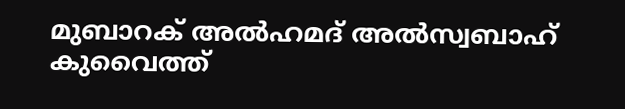മുബാറക് അൽഹമദ് അൽസ്വബാഹ് കുവൈത്ത്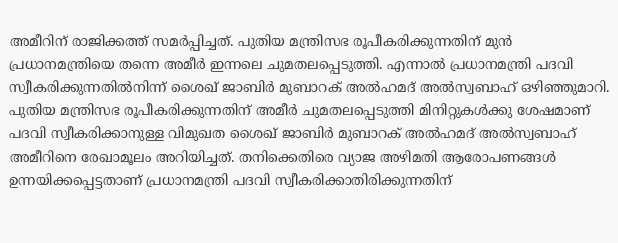അമീറിന് രാജിക്കത്ത് സമർപ്പിച്ചത്. പുതിയ മന്ത്രിസഭ രൂപീകരിക്കുന്നതിന് മുൻ പ്രധാനമന്ത്രിയെ തന്നെ അമീർ ഇന്നലെ ചുമതലപ്പെടുത്തി. എന്നാൽ പ്രധാനമന്ത്രി പദവി സ്വീകരിക്കുന്നതിൽനിന്ന് ശൈഖ് ജാബിർ മുബാറക് അൽഹമദ് അൽസ്വബാഹ് ഒഴിഞ്ഞുമാറി.
പുതിയ മന്ത്രിസഭ രൂപീകരിക്കുന്നതിന് അമീർ ചുമതലപ്പെടുത്തി മിനിറ്റുകൾക്കു ശേഷമാണ് പദവി സ്വീകരിക്കാനുള്ള വിമുഖത ശൈഖ് ജാബിർ മുബാറക് അൽഹമദ് അൽസ്വബാഹ് അമീറിനെ രേഖാമൂലം അറിയിച്ചത്. തനിക്കെതിരെ വ്യാജ അഴിമതി ആരോപണങ്ങൾ ഉന്നയിക്കപ്പെട്ടതാണ് പ്രധാനമന്ത്രി പദവി സ്വീകരിക്കാതിരിക്കുന്നതിന്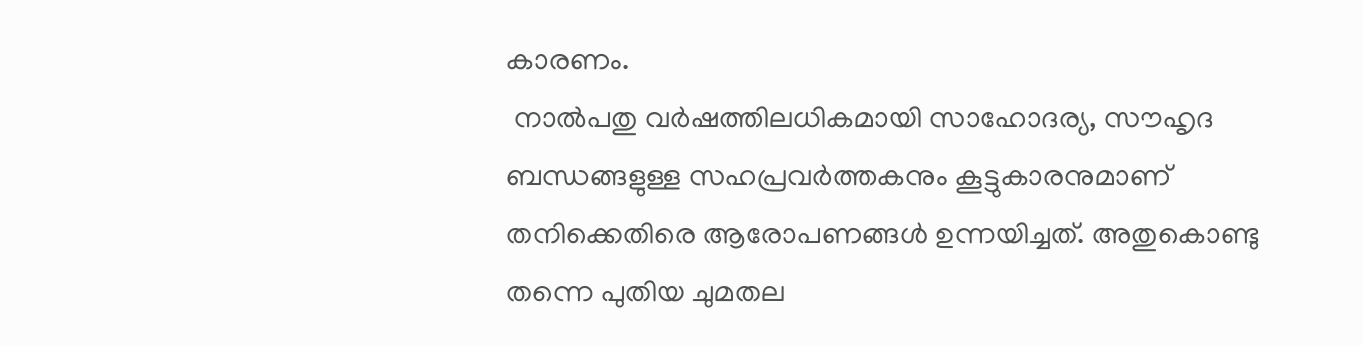കാരണം.
 നാൽപതു വർഷത്തിലധികമായി സാഹോദര്യ, സൗഹൃദ ബന്ധങ്ങളുള്ള സഹപ്രവർത്തകനും കൂട്ടുകാരനുമാണ് തനിക്കെതിരെ ആരോപണങ്ങൾ ഉന്നയിച്ചത്. അതുകൊണ്ടു തന്നെ പുതിയ ചുമതല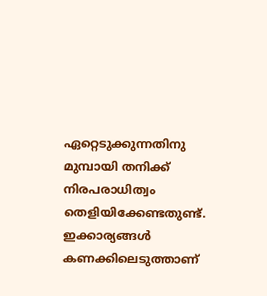ഏറ്റെടുക്കുന്നതിനു മുമ്പായി തനിക്ക് നിരപരാധിത്വം തെളിയിക്കേണ്ടതുണ്ട്. ഇക്കാര്യങ്ങൾ കണക്കിലെടുത്താണ്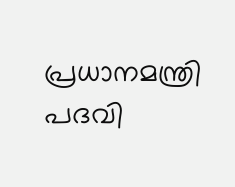പ്രധാനമന്ത്രി പദവി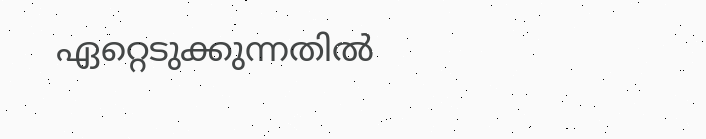ഏറ്റെടുക്കുന്നതിൽ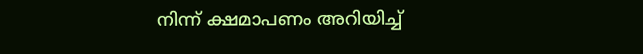നിന്ന് ക്ഷമാപണം അറിയിച്ച്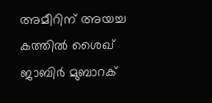അമീറിന് അയച്ച കത്തിൽ ശൈഖ് ജാബിർ മുബാറക്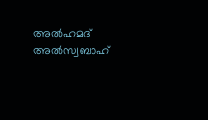അൽഹമദ് അൽസ്വബാഹ്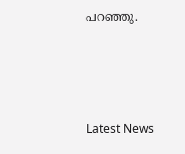പറഞ്ഞു.




Latest News